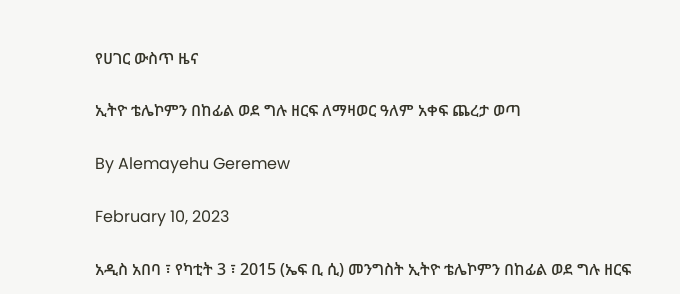የሀገር ውስጥ ዜና

ኢትዮ ቴሌኮምን በከፊል ወደ ግሉ ዘርፍ ለማዛወር ዓለም አቀፍ ጨረታ ወጣ

By Alemayehu Geremew

February 10, 2023

አዲስ አበባ ፣ የካቲት 3 ፣ 2015 (ኤፍ ቢ ሲ) መንግስት ኢትዮ ቴሌኮምን በከፊል ወደ ግሉ ዘርፍ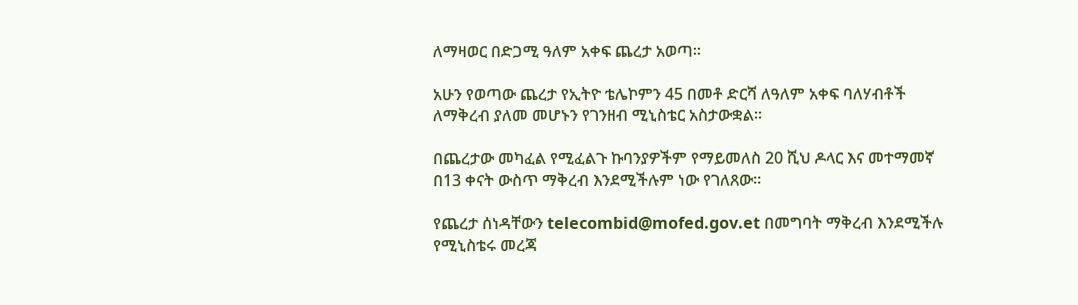ለማዛወር በድጋሚ ዓለም አቀፍ ጨረታ አወጣ።

አሁን የወጣው ጨረታ የኢትዮ ቴሌኮምን 45 በመቶ ድርሻ ለዓለም አቀፍ ባለሃብቶች ለማቅረብ ያለመ መሆኑን የገንዘብ ሚኒስቴር አስታውቋል።

በጨረታው መካፈል የሚፈልጉ ኩባንያዎችም የማይመለስ 20 ሺህ ዶላር እና መተማመኛ በ13 ቀናት ውስጥ ማቅረብ እንደሚችሉም ነው የገለጸው።

የጨረታ ሰነዳቸውን telecombid@mofed.gov.et በመግባት ማቅረብ እንደሚችሉ የሚኒስቴሩ መረጃ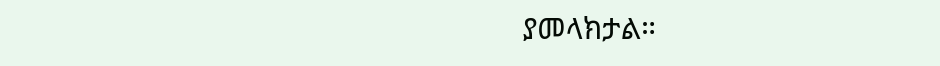ያመላክታል።